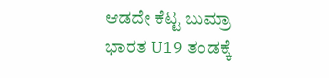ಆಡದೇ ಕೆಟ್ಟ ಬುಮ್ರಾ ಭಾರತ U19 ತಂಡಕ್ಕೆ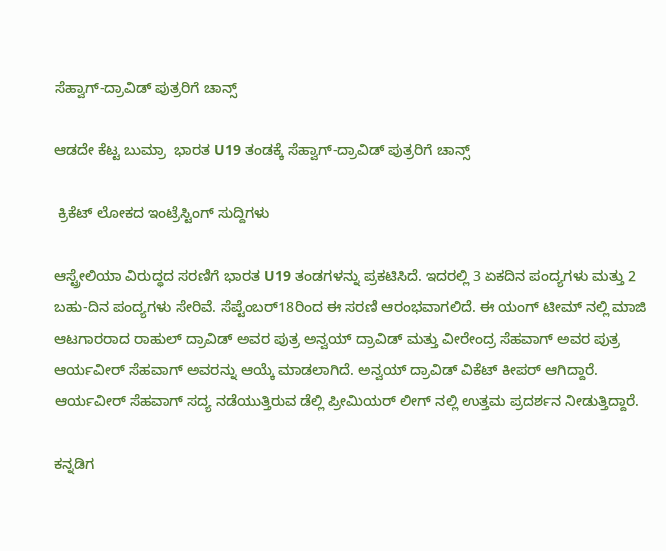ಸೆಹ್ವಾಗ್-ದ್ರಾವಿಡ್‌ ಪುತ್ರರಿಗೆ ಚಾನ್ಸ್‌

ಆಡದೇ ಕೆಟ್ಟ ಬುಮ್ರಾ  ಭಾರತ U19 ತಂಡಕ್ಕೆ ಸೆಹ್ವಾಗ್-ದ್ರಾವಿಡ್‌ ಪುತ್ರರಿಗೆ ಚಾನ್ಸ್‌

 ಕ್ರಿಕೆಟ್ ಲೋಕದ ಇಂಟ್ರೆಸ್ಟಿಂಗ್ ಸುದ್ದಿಗಳು

ಆಸ್ಟ್ರೇಲಿಯಾ ವಿರುದ್ಧದ ಸರಣಿಗೆ ಭಾರತ U19 ತಂಡಗಳನ್ನು ಪ್ರಕಟಿಸಿದೆ. ಇದರಲ್ಲಿ 3 ಏಕದಿನ ಪಂದ್ಯಗಳು ಮತ್ತು 2 ಬಹು-ದಿನ ಪಂದ್ಯಗಳು ಸೇರಿವೆ. ಸೆಪ್ಟೆಂಬರ್18ರಿಂದ ಈ ಸರಣಿ ಆರಂಭವಾಗಲಿದೆ. ಈ ಯಂಗ್ ಟೀಮ್ ನಲ್ಲಿ ಮಾಜಿ ಆಟಗಾರರಾದ ರಾಹುಲ್ ದ್ರಾವಿಡ್ ಅವರ ಪುತ್ರ ಅನ್ವಯ್ ದ್ರಾವಿಡ್ ಮತ್ತು ವೀರೇಂದ್ರ ಸೆಹವಾಗ್ ಅವರ ಪುತ್ರ ಆರ್ಯವೀರ್ ಸೆಹವಾಗ್ ಅವರನ್ನು ಆಯ್ಕೆ ಮಾಡಲಾಗಿದೆ. ಅನ್ವಯ್ ದ್ರಾವಿಡ್ ವಿಕೆಟ್ ಕೀಪರ್ ಆಗಿದ್ದಾರೆ. ಆರ್ಯವೀರ್ ಸೆಹವಾಗ್ ಸದ್ಯ ನಡೆಯುತ್ತಿರುವ ಡೆಲ್ಲಿ ಪ್ರೀಮಿಯರ್ ಲೀಗ್ ನಲ್ಲಿ ಉತ್ತಮ ಪ್ರದರ್ಶನ ನೀಡುತ್ತಿದ್ದಾರೆ.

ಕನ್ನಡಿಗ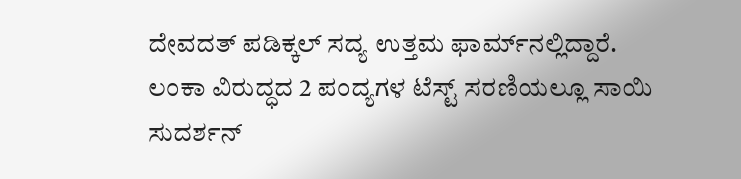ದೇವದತ್‌ ಪಡಿಕ್ಕಲ್‌ ಸದ್ಯ ಉತ್ತಮ ಫಾರ್ಮ್‌ನಲ್ಲಿದ್ದಾರೆ. ಲಂಕಾ ವಿರುದ್ಧದ 2 ಪಂದ್ಯಗಳ ಟೆಸ್ಟ್‌ ಸರಣಿಯಲ್ಲೂ ಸಾಯಿ ಸುದರ್ಶನ್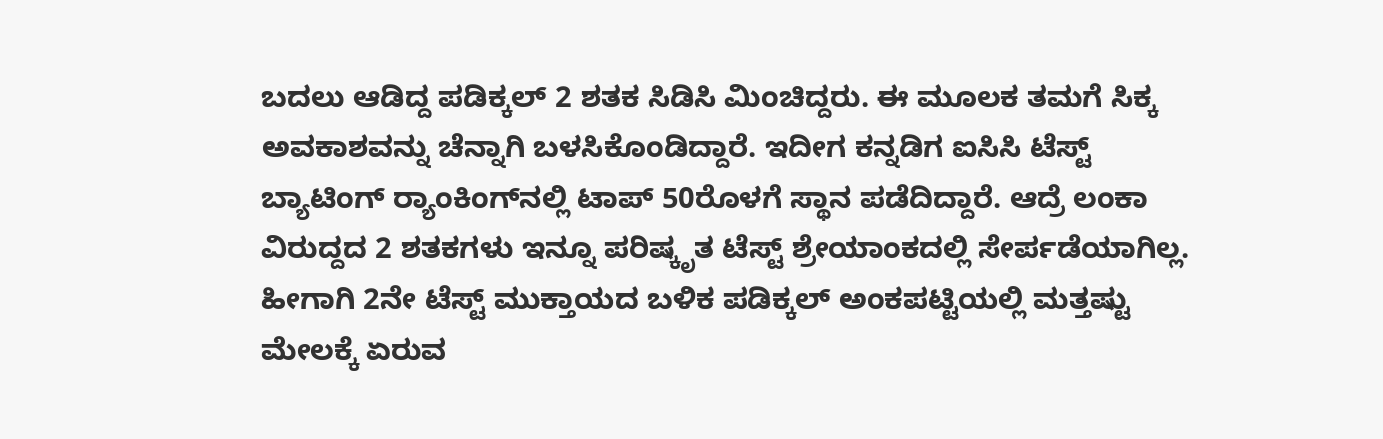ಬದಲು ಆಡಿದ್ದ ಪಡಿಕ್ಕಲ್‌ 2 ಶತಕ ಸಿಡಿಸಿ ಮಿಂಚಿದ್ದರು. ಈ ಮೂಲಕ ತಮಗೆ ಸಿಕ್ಕ ಅವಕಾಶವನ್ನು ಚೆನ್ನಾಗಿ ಬಳಸಿಕೊಂಡಿದ್ದಾರೆ. ಇದೀಗ ಕನ್ನಡಿಗ ಐಸಿಸಿ ಟೆಸ್ಟ್ ಬ್ಯಾಟಿಂಗ್ ರ‍್ಯಾಂಕಿಂಗ್‌ನಲ್ಲಿ ಟಾಪ್ 50ರೊಳಗೆ ಸ್ಥಾನ ಪಡೆದಿದ್ದಾರೆ. ಆದ್ರೆ ಲಂಕಾ ವಿರುದ್ದದ 2 ಶತಕಗಳು ಇನ್ನೂ ಪರಿಷ್ಕೃತ ಟೆಸ್ಟ್ ಶ್ರೇಯಾಂಕದಲ್ಲಿ ಸೇರ್ಪಡೆಯಾಗಿಲ್ಲ. ಹೀಗಾಗಿ 2ನೇ ಟೆಸ್ಟ್ ಮುಕ್ತಾಯದ ಬಳಿಕ ಪಡಿಕ್ಕಲ್ ಅಂಕಪಟ್ಟಿಯಲ್ಲಿ ಮತ್ತಷ್ಟು ಮೇಲಕ್ಕೆ ಏರುವ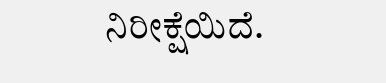ನಿರೀಕ್ಷೆಯಿದೆ.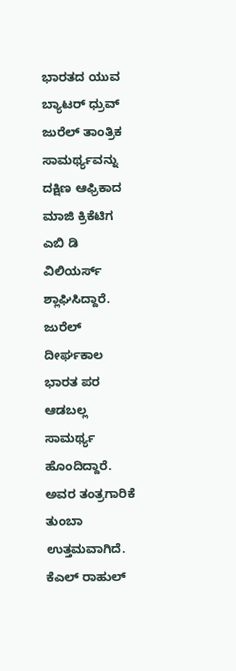ಭಾರತದ ಯುವ ಬ್ಯಾಟರ್‌ ಧ್ರುವ್‌ ಜುರೆಲ್‌ ತಾಂತ್ರಿಕ ಸಾಮರ್ಥ್ಯವನ್ನು ದಕ್ಷಿಣ ಆಫ್ರಿಕಾದ ಮಾಜಿ ಕ್ರಿಕೆಟಿಗ ಎಬಿ ಡಿ ವಿಲಿಯರ್ಸ್‌ ಶ್ಲಾಘಿಸಿದ್ದಾರೆ. ಜುರೆಲ್‌ ದೀರ್ಘಕಾಲ ಭಾರತ ಪರ ಆಡಬಲ್ಲ ಸಾಮರ್ಥ್ಯ ಹೊಂದಿದ್ದಾರೆ. ಅವರ ತಂತ್ರಗಾರಿಕೆ ತುಂಬಾ ಉತ್ತಮವಾಗಿದೆ. ಕೆಎಲ್‌ ರಾಹುಲ್‌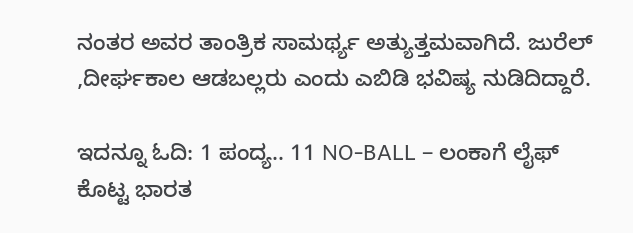ನಂತರ ಅವರ ತಾಂತ್ರಿಕ ಸಾಮರ್ಥ್ಯ ಅತ್ಯುತ್ತಮವಾಗಿದೆ. ಜುರೆಲ್‌ ,ದೀರ್ಘಕಾಲ ಆಡಬಲ್ಲರು ಎಂದು ಎಬಿಡಿ ಭವಿಷ್ಯ ನುಡಿದಿದ್ದಾರೆ.

ಇದನ್ನೂ ಓದಿ: 1 ಪಂದ್ಯ.. 11 NO-BALL – ಲಂಕಾಗೆ ಲೈಫ್ ಕೊಟ್ಟ ಭಾರತ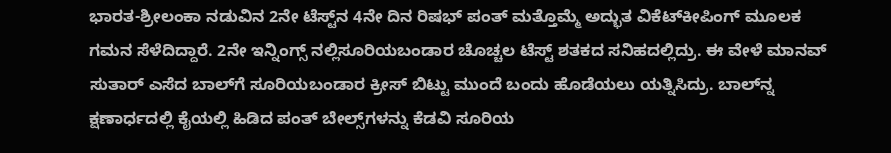ಭಾರತ-ಶ್ರೀಲಂಕಾ ನಡುವಿನ 2ನೇ ಟೆಸ್ಟ್‌ನ 4ನೇ ದಿನ ರಿಷಭ್ ಪಂತ್ ಮತ್ತೊಮ್ಮೆ ಅದ್ಭುತ ವಿಕೆಟ್‌ಕೀಪಿಂಗ್ ಮೂಲಕ ಗಮನ ಸೆಳೆದಿದ್ದಾರೆ. 2ನೇ ಇನ್ನಿಂಗ್ಸ್ ನಲ್ಲಿಸೂರಿಯಬಂಡಾರ ಚೊಚ್ಚಲ ಟೆಸ್ಟ್ ಶತಕದ ಸನಿಹದಲ್ಲಿದ್ರು. ಈ ವೇಳೆ ಮಾನವ್ ಸುತಾರ್ ಎಸೆದ ಬಾಲ್‌ಗೆ ಸೂರಿಯಬಂಡಾರ ಕ್ರೀಸ್ ಬಿಟ್ಟು ಮುಂದೆ ಬಂದು ಹೊಡೆಯಲು ಯತ್ನಿಸಿದ್ರು. ಬಾಲ್‌ನ್ನ ಕ್ಷಣಾರ್ಧದಲ್ಲಿ ಕೈಯಲ್ಲಿ ಹಿಡಿದ ಪಂತ್ ಬೇಲ್ಸ್‌ಗಳನ್ನು ಕೆಡವಿ ಸೂರಿಯ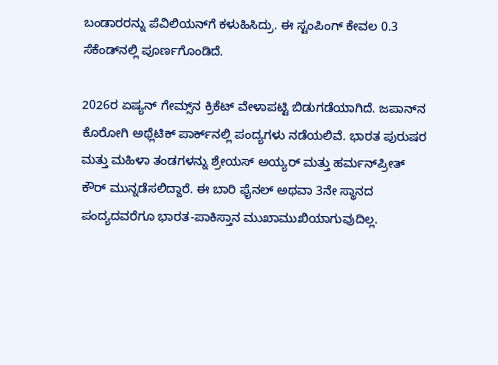ಬಂಡಾರರನ್ನು ಪೆವಿಲಿಯನ್‌ಗೆ ಕಳುಹಿಸಿದ್ರು. ಈ ಸ್ಟಂಪಿಂಗ್‌ ಕೇವಲ 0.3 ಸೆಕೆಂಡ್‌ನಲ್ಲಿ ಪೂರ್ಣಗೊಂಡಿದೆ.

2026ರ ಏಷ್ಯನ್ ಗೇಮ್ಸ್‌ನ ಕ್ರಿಕೆಟ್ ವೇಳಾಪಟ್ಟಿ ಬಿಡುಗಡೆಯಾಗಿದೆ. ಜಪಾನ್‌ನ ಕೊರೋಗಿ ಅಥ್ಲೆಟಿಕ್ ಪಾರ್ಕ್‌ನಲ್ಲಿ ಪಂದ್ಯಗಳು ನಡೆಯಲಿವೆ. ಭಾರತ ಪುರುಷರ ಮತ್ತು ಮಹಿಳಾ ತಂಡಗಳನ್ನು ಶ್ರೇಯಸ್ ಅಯ್ಯರ್ ಮತ್ತು ಹರ್ಮನ್‌ಪ್ರೀತ್ ಕೌರ್ ಮುನ್ನಡೆಸಲಿದ್ದಾರೆ. ಈ ಬಾರಿ ಫೈನಲ್ ಅಥವಾ 3ನೇ ಸ್ಥಾನದ ಪಂದ್ಯದವರೆಗೂ ಭಾರತ-ಪಾಕಿಸ್ತಾನ ಮುಖಾಮುಖಿಯಾಗುವುದಿಲ್ಲ.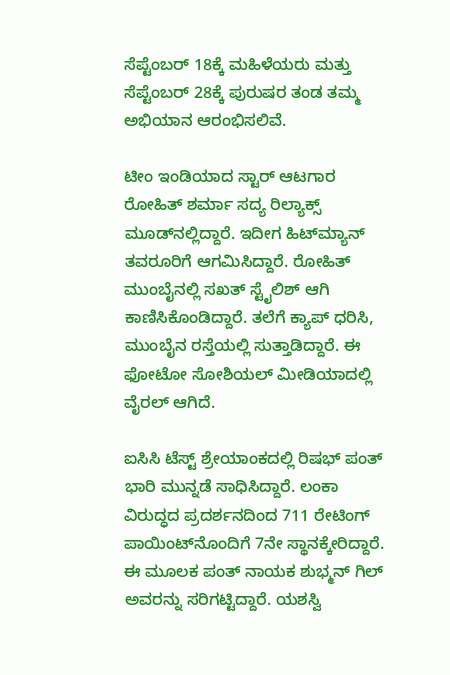ಸೆಪ್ಟೆಂಬರ್ 18ಕ್ಕೆ ಮಹಿಳೆಯರು ಮತ್ತು ಸೆಪ್ಟೆಂಬರ್ 28ಕ್ಕೆ ಪುರುಷರ ತಂಡ ತಮ್ಮ ಅಭಿಯಾನ ಆರಂಭಿಸಲಿವೆ.

ಟೀಂ ಇಂಡಿಯಾದ ಸ್ಟಾರ್‌ ಆಟಗಾರ ರೋಹಿತ್ ಶರ್ಮಾ ಸದ್ಯ ರಿಲ್ಯಾಕ್ಸ್‌ ಮೂಡ್‌ನಲ್ಲಿದ್ದಾರೆ. ಇದೀಗ ಹಿಟ್‌ಮ್ಯಾನ್‌ ತವರೂರಿಗೆ ಆಗಮಿಸಿದ್ದಾರೆ. ರೋಹಿತ್‌ ಮುಂಬೈನಲ್ಲಿ ಸಖತ್‌ ಸ್ಟೈಲಿಶ್‌ ಆಗಿ ಕಾಣಿಸಿಕೊಂಡಿದ್ದಾರೆ. ತಲೆಗೆ ಕ್ಯಾಪ್‌ ಧರಿಸಿ, ಮುಂಬೈನ ರಸ್ತೆಯಲ್ಲಿ ಸುತ್ತಾಡಿದ್ದಾರೆ. ಈ ಫೋಟೋ ಸೋಶಿಯಲ್‌ ಮೀಡಿಯಾದಲ್ಲಿ ವೈರಲ್‌ ಆಗಿದೆ.

ಐಸಿಸಿ ಟೆಸ್ಟ್ ಶ್ರೇಯಾಂಕದಲ್ಲಿ ರಿಷಭ್ ಪಂತ್ ಭಾರಿ ಮುನ್ನಡೆ ಸಾಧಿಸಿದ್ದಾರೆ. ಲಂಕಾ ವಿರುದ್ಧದ ಪ್ರದರ್ಶನದಿಂದ 711 ರೇಟಿಂಗ್‌ ಪಾಯಿಂಟ್‌ನೊಂದಿಗೆ 7ನೇ ಸ್ಥಾನಕ್ಕೇರಿದ್ದಾರೆ. ಈ ಮೂಲಕ ಪಂತ್ ನಾಯಕ ಶುಭ್ಮನ್ ಗಿಲ್ ಅವರನ್ನು ಸರಿಗಟ್ಟಿದ್ದಾರೆ. ಯಶಸ್ವಿ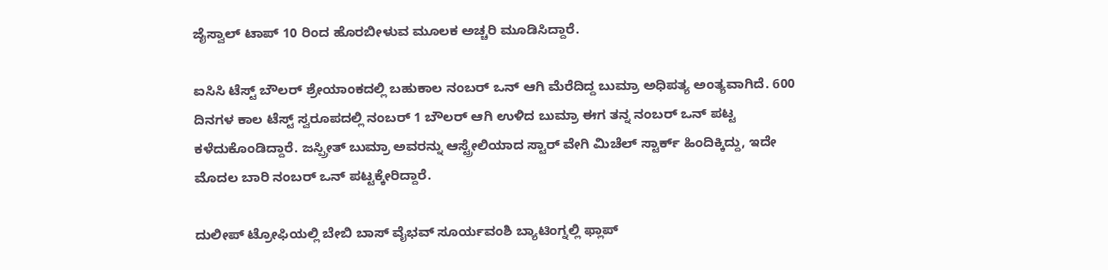ಜೈಸ್ವಾಲ್ ಟಾಪ್ 10 ರಿಂದ ಹೊರಬೀಳುವ ಮೂಲಕ ಅಚ್ಚರಿ ಮೂಡಿಸಿದ್ದಾರೆ.

ಐಸಿಸಿ ಟೆಸ್ಟ್ ಬೌಲರ್ ಶ್ರೇಯಾಂಕದಲ್ಲಿ ಬಹುಕಾಲ ನಂಬರ್ ಒನ್ ಆಗಿ ಮೆರೆದಿದ್ದ ಬುಮ್ರಾ ಅಧಿಪತ್ಯ ಅಂತ್ಯವಾಗಿದೆ. 600 ದಿನಗಳ ಕಾಲ ಟೆಸ್ಟ್ ಸ್ವರೂಪದಲ್ಲಿ ನಂಬರ್ 1 ಬೌಲರ್ ಆಗಿ ಉಳಿದ ಬುಮ್ರಾ ಈಗ ತನ್ನ ನಂಬರ್ ಒನ್ ಪಟ್ಟ ಕಳೆದುಕೊಂಡಿದ್ದಾರೆ. ಜಸ್ಪ್ರೀತ್ ಬುಮ್ರಾ ಅವರನ್ನು ಆಸ್ಟ್ರೇಲಿಯಾದ ಸ್ಟಾರ್ ವೇಗಿ ಮಿಚೆಲ್ ಸ್ಟಾರ್ಕ್‌ ಹಿಂದಿಕ್ಕಿದ್ದು, ಇದೇ ಮೊದಲ ಬಾರಿ ನಂಬರ್ ಒನ್ ಪಟ್ಟಕ್ಕೇರಿದ್ದಾರೆ.

ದುಲೀಪ್ ಟ್ರೋಫಿಯಲ್ಲಿ ಬೇಬಿ ಬಾಸ್ ವೈಭವ್ ಸೂರ್ಯವಂಶಿ ಬ್ಯಾಟಿಂಗ್ನಲ್ಲಿ ಫ್ಲಾಪ್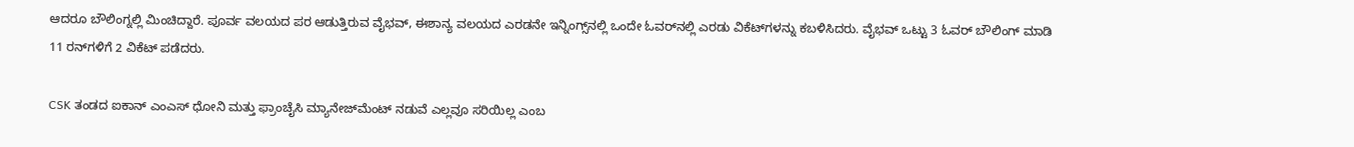ಆದರೂ ಬೌಲಿಂಗ್ನಲ್ಲಿ ಮಿಂಚಿದ್ದಾರೆ. ಪೂರ್ವ ವಲಯದ ಪರ ಆಡುತ್ತಿರುವ ವೈಭವ್, ಈಶಾನ್ಯ ವಲಯದ ಎರಡನೇ ಇನ್ನಿಂಗ್ಸ್‌ನಲ್ಲಿ ಒಂದೇ ಓವರ್‌ನಲ್ಲಿ ಎರಡು ವಿಕೆಟ್‌ಗಳನ್ನು ಕಬಳಿಸಿದರು. ವೈಭವ್ ಒಟ್ಟು 3 ಓವರ್ ಬೌಲಿಂಗ್ ಮಾಡಿ 11 ರನ್‌ಗಳಿಗೆ 2 ವಿಕೆಟ್ ಪಡೆದರು.

CSK ತಂಡದ ಐಕಾನ್ ಎಂಎಸ್ ಧೋನಿ ಮತ್ತು ಫ್ರಾಂಚೈಸಿ ಮ್ಯಾನೇಜ್‌ಮೆಂಟ್ ನಡುವೆ ಎಲ್ಲವೂ ಸರಿಯಿಲ್ಲ ಎಂಬ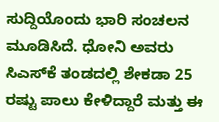ಸುದ್ದಿಯೊಂದು ಭಾರಿ ಸಂಚಲನ ಮೂಡಿಸಿದೆ. ಧೋನಿ ಅವರು ಸಿಎಸ್‌ಕೆ ತಂಡದಲ್ಲಿ ಶೇಕಡಾ 25 ರಷ್ಟು ಪಾಲು ಕೇಳಿದ್ದಾರೆ ಮತ್ತು ಈ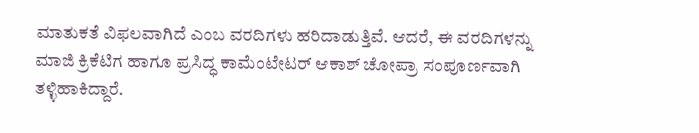ಮಾತುಕತೆ ವಿಫಲವಾಗಿದೆ ಎಂಬ ವರದಿಗಳು ಹರಿದಾಡುತ್ತಿವೆ. ಆದರೆ, ಈ ವರದಿಗಳನ್ನು ಮಾಜಿ ಕ್ರಿಕೆಟಿಗ ಹಾಗೂ ಪ್ರಸಿದ್ಧ ಕಾಮೆಂಟೇಟರ್ ಆಕಾಶ್ ಚೋಪ್ರಾ ಸಂಪೂರ್ಣವಾಗಿ ತಳ್ಳಿಹಾಕಿದ್ದಾರೆ.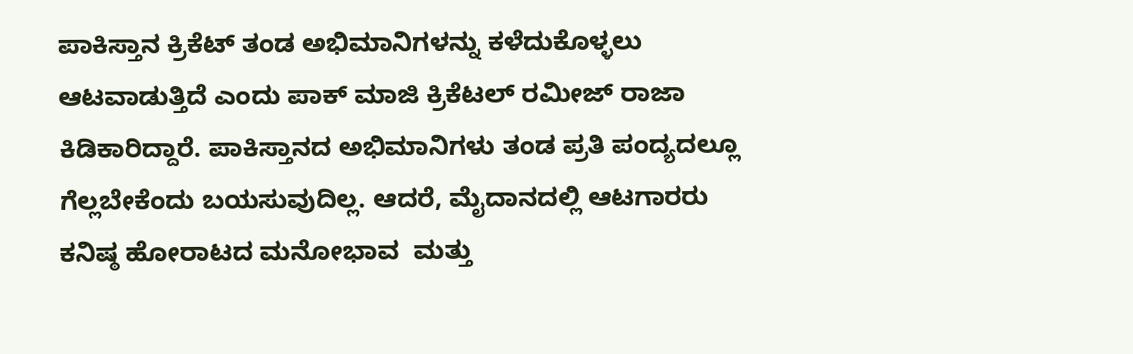ಪಾಕಿಸ್ತಾನ ಕ್ರಿಕೆಟ್ ತಂಡ ಅಭಿಮಾನಿಗಳನ್ನು ಕಳೆದುಕೊಳ್ಳಲು ಆಟವಾಡುತ್ತಿದೆ ಎಂದು ಪಾಕ್ ಮಾಜಿ ಕ್ರಿಕೆಟಲ್ ರಮೀಜ್ ರಾಜಾ ಕಿಡಿಕಾರಿದ್ದಾರೆ. ಪಾಕಿಸ್ತಾನದ ಅಭಿಮಾನಿಗಳು ತಂಡ ಪ್ರತಿ ಪಂದ್ಯದಲ್ಲೂ ಗೆಲ್ಲಬೇಕೆಂದು ಬಯಸುವುದಿಲ್ಲ. ಆದರೆ, ಮೈದಾನದಲ್ಲಿ ಆಟಗಾರರು ಕನಿಷ್ಠ ಹೋರಾಟದ ಮನೋಭಾವ  ಮತ್ತು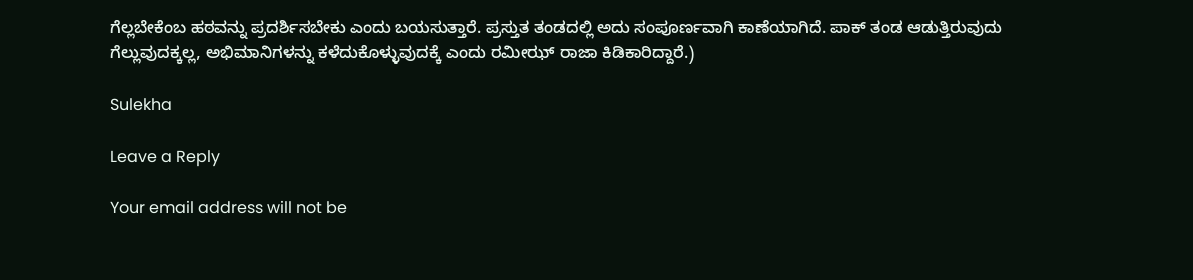ಗೆಲ್ಲಬೇಕೆಂಬ ಹಠವನ್ನು ಪ್ರದರ್ಶಿಸಬೇಕು ಎಂದು ಬಯಸುತ್ತಾರೆ. ಪ್ರಸ್ತುತ ತಂಡದಲ್ಲಿ ಅದು ಸಂಪೂರ್ಣವಾಗಿ ಕಾಣೆಯಾಗಿದೆ. ಪಾಕ್ ತಂಡ ಆಡುತ್ತಿರುವುದು ಗೆಲ್ಲುವುದಕ್ಕಲ್ಲ, ಅಭಿಮಾನಿಗಳನ್ನು ಕಳೆದುಕೊಳ್ಳುವುದಕ್ಕೆ ಎಂದು ರಮೀಝ್ ರಾಜಾ ಕಿಡಿಕಾರಿದ್ದಾರೆ.)

Sulekha

Leave a Reply

Your email address will not be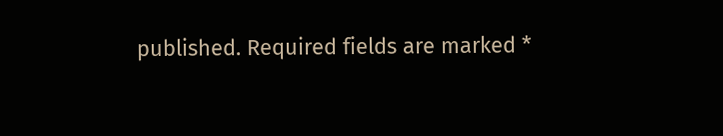published. Required fields are marked *